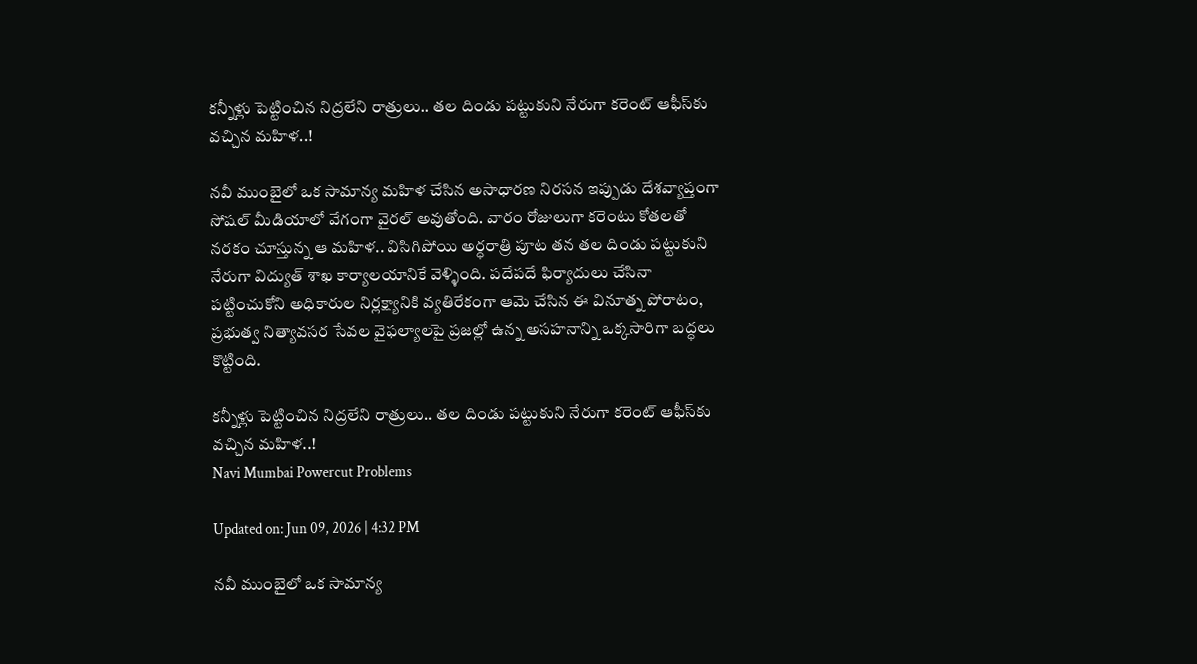కన్నీళ్లు పెట్టించిన నిద్రలేని రాత్రులు.. తల దిండు పట్టుకుని నేరుగా కరెంట్ ఆఫీస్‌కు వచ్చిన మహిళ..!

నవీ ముంబైలో ఒక సామాన్య మహిళ చేసిన అసాధారణ నిరసన ఇప్పుడు దేశవ్యాప్తంగా సోషల్ మీడియాలో వేగంగా వైరల్ అవుతోంది. వారం రోజులుగా కరెంటు కోతలతో నరకం చూస్తున్న ఆ మహిళ.. విసిగిపోయి అర్ధరాత్రి పూట తన తల దిండు పట్టుకుని నేరుగా విద్యుత్ శాఖ కార్యాలయానికే వెళ్ళింది. పదేపదే ఫిర్యాదులు చేసినా పట్టించుకోని అధికారుల నిర్లక్ష్యానికి వ్యతిరేకంగా ఆమె చేసిన ఈ వినూత్న పోరాటం, ప్రభుత్వ నిత్యావసర సేవల వైఫల్యాలపై ప్రజల్లో ఉన్న అసహనాన్ని ఒక్కసారిగా బద్ధలు కొట్టింది.

కన్నీళ్లు పెట్టించిన నిద్రలేని రాత్రులు.. తల దిండు పట్టుకుని నేరుగా కరెంట్ ఆఫీస్‌కు వచ్చిన మహిళ..!
Navi Mumbai Powercut Problems

Updated on: Jun 09, 2026 | 4:32 PM

నవీ ముంబైలో ఒక సామాన్య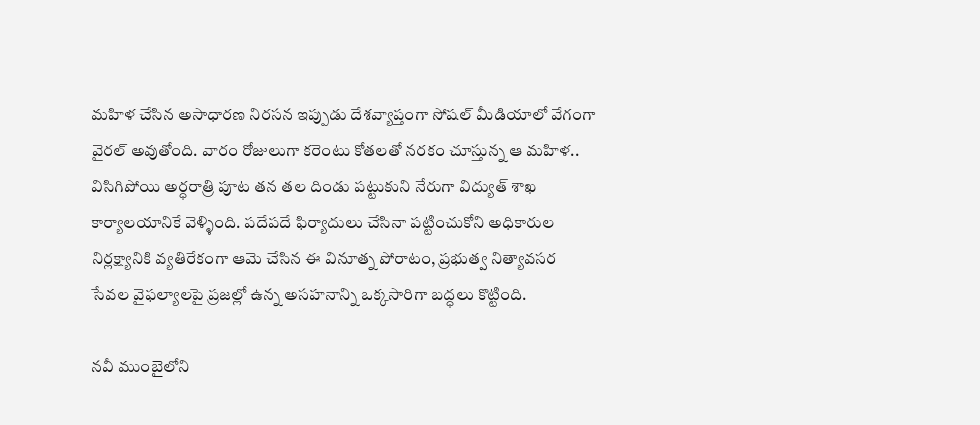మహిళ చేసిన అసాధారణ నిరసన ఇప్పుడు దేశవ్యాప్తంగా సోషల్ మీడియాలో వేగంగా వైరల్ అవుతోంది. వారం రోజులుగా కరెంటు కోతలతో నరకం చూస్తున్న ఆ మహిళ.. విసిగిపోయి అర్ధరాత్రి పూట తన తల దిండు పట్టుకుని నేరుగా విద్యుత్ శాఖ కార్యాలయానికే వెళ్ళింది. పదేపదే ఫిర్యాదులు చేసినా పట్టించుకోని అధికారుల నిర్లక్ష్యానికి వ్యతిరేకంగా ఆమె చేసిన ఈ వినూత్న పోరాటం, ప్రభుత్వ నిత్యావసర సేవల వైఫల్యాలపై ప్రజల్లో ఉన్న అసహనాన్ని ఒక్కసారిగా బద్ధలు కొట్టింది.

నవీ ముంబైలోని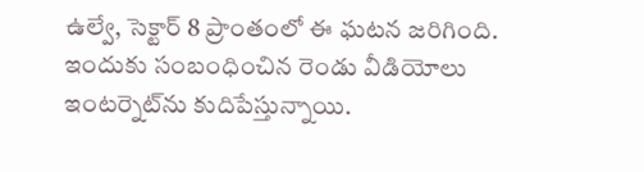ఉల్వే, సెక్టార్ 8 ప్రాంతంలో ఈ ఘటన జరిగింది. ఇందుకు సంబంధించిన రెండు వీడియోలు ఇంటర్నెట్‌ను కుదిపేస్తున్నాయి.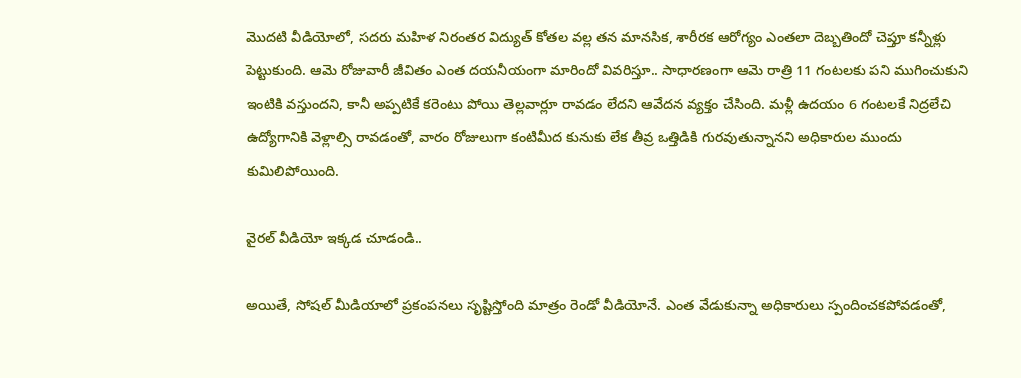మొదటి వీడియోలో, సదరు మహిళ నిరంతర విద్యుత్ కోతల వల్ల తన మానసిక, శారీరక ఆరోగ్యం ఎంతలా దెబ్బతిందో చెప్తూ కన్నీళ్లు పెట్టుకుంది. ఆమె రోజువారీ జీవితం ఎంత దయనీయంగా మారిందో వివరిస్తూ.. సాధారణంగా ఆమె రాత్రి 11 గంటలకు పని ముగించుకుని ఇంటికి వస్తుందని, కానీ అప్పటికే కరెంటు పోయి తెల్లవార్లూ రావడం లేదని ఆవేదన వ్యక్తం చేసింది. మళ్లీ ఉదయం 6 గంటలకే నిద్రలేచి ఉద్యోగానికి వెళ్లాల్సి రావడంతో, వారం రోజులుగా కంటిమీద కునుకు లేక తీవ్ర ఒత్తిడికి గురవుతున్నానని అధికారుల ముందు కుమిలిపోయింది.

వైరల్ వీడియో ఇక్కడ చూడండి..

అయితే, సోషల్ మీడియాలో ప్రకంపనలు సృష్టిస్తోంది మాత్రం రెండో వీడియోనే. ఎంత వేడుకున్నా అధికారులు స్పందించకపోవడంతో,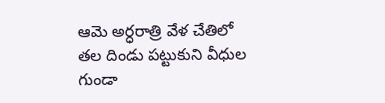ఆమె అర్ధరాత్రి వేళ చేతిలో తల దిండు పట్టుకుని వీధుల గుండా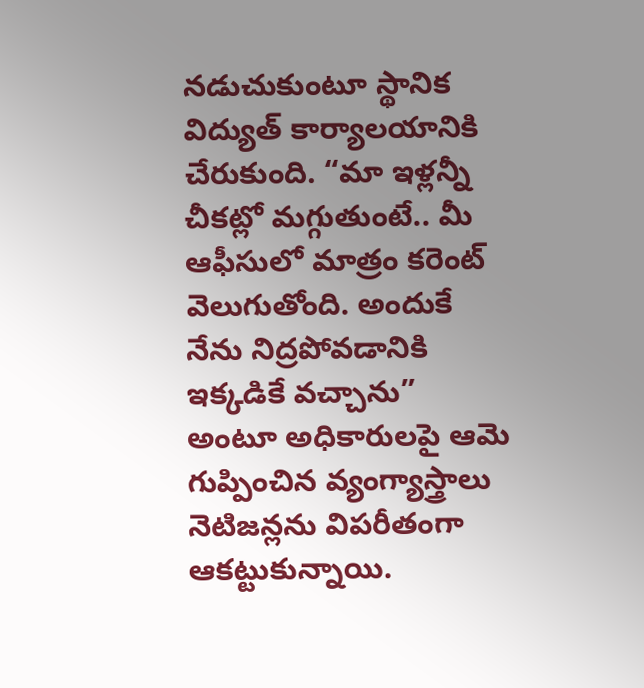నడుచుకుంటూ స్థానిక విద్యుత్ కార్యాలయానికి చేరుకుంది. “మా ఇళ్లన్నీ చీకట్లో మగ్గుతుంటే.. మీ ఆఫీసులో మాత్రం కరెంట్ వెలుగుతోంది. అందుకే నేను నిద్రపోవడానికి ఇక్కడికే వచ్చాను” అంటూ అధికారులపై ఆమె గుప్పించిన వ్యంగ్యాస్త్రాలు నెటిజన్లను విపరీతంగా ఆకట్టుకున్నాయి.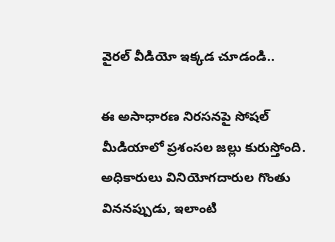వైరల్ వీడియో ఇక్కడ చూడండి..

ఈ అసాధారణ నిరసనపై సోషల్ మీడియాలో ప్రశంసల జల్లు కురుస్తోంది. అధికారులు వినియోగదారుల గొంతు విననప్పుడు, ఇలాంటి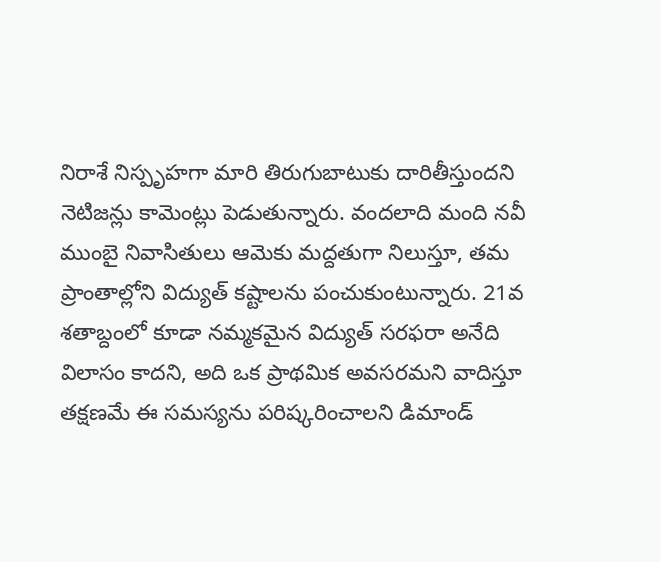నిరాశే నిస్పృహగా మారి తిరుగుబాటుకు దారితీస్తుందని నెటిజన్లు కామెంట్లు పెడుతున్నారు. వందలాది మంది నవీ ముంబై నివాసితులు ఆమెకు మద్దతుగా నిలుస్తూ, తమ ప్రాంతాల్లోని విద్యుత్ కష్టాలను పంచుకుంటున్నారు. 21వ శతాబ్దంలో కూడా నమ్మకమైన విద్యుత్ సరఫరా అనేది విలాసం కాదని, అది ఒక ప్రాథమిక అవసరమని వాదిస్తూ తక్షణమే ఈ సమస్యను పరిష్కరించాలని డిమాండ్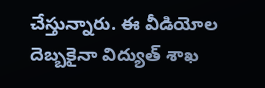చేస్తున్నారు. ఈ వీడియోల దెబ్బకైనా విద్యుత్ శాఖ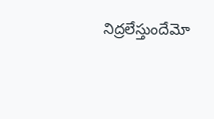నిద్రలేస్తుందేమో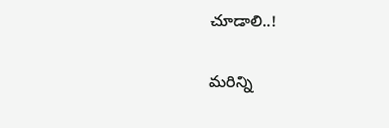చూడాలి..!

మరిన్ని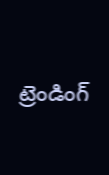ట్రెండింగ్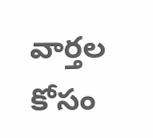వార్తల కోసం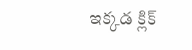ఇక్కడ క్లిక్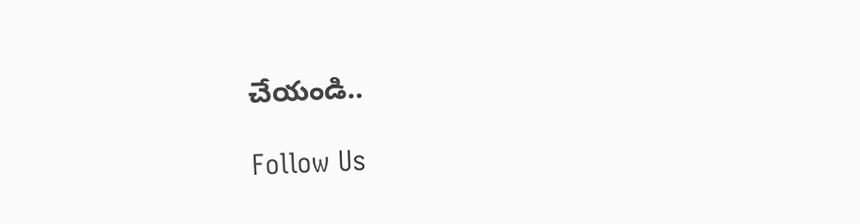చేయండి..

Follow Us